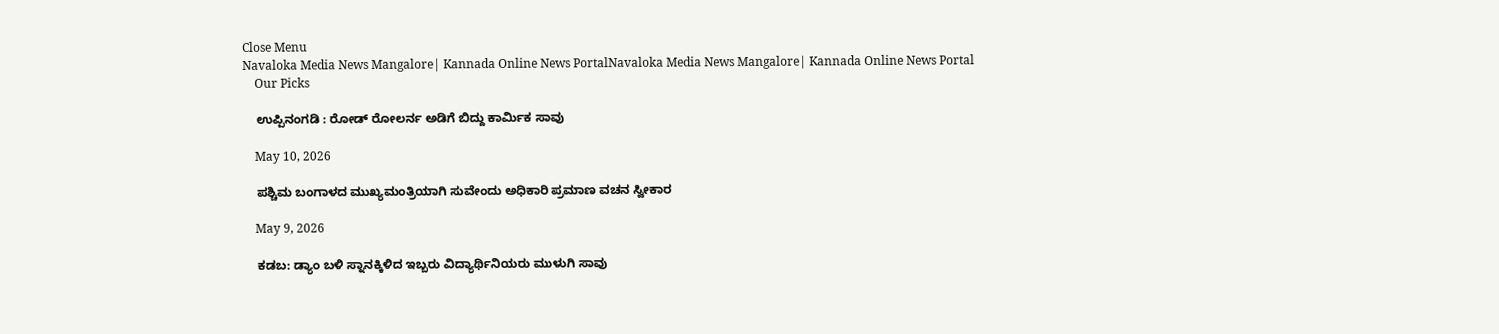Close Menu
Navaloka Media News Mangalore| Kannada Online News PortalNavaloka Media News Mangalore| Kannada Online News Portal
    Our Picks

    ಉಪ್ಪಿನಂಗಡಿ : ರೋಡ್ ರೋಲರ್ನ ಅಡಿಗೆ ಬಿದ್ದು ಕಾರ್ಮಿಕ ಸಾವು

    May 10, 2026

    ಪಶ್ಚಿಮ ಬಂಗಾಳದ ಮುಖ್ಯಮಂತ್ರಿಯಾಗಿ ಸುವೇಂದು ಅಧಿಕಾರಿ ಪ್ರಮಾಣ ವಚನ ಸ್ವೀಕಾರ

    May 9, 2026

    ಕಡಬ: ಡ್ಯಾಂ ಬಳಿ ಸ್ನಾನಕ್ಕಿಳಿದ ಇಬ್ಬರು ವಿದ್ಯಾರ್ಥಿನಿಯರು ಮುಳುಗಿ ಸಾವು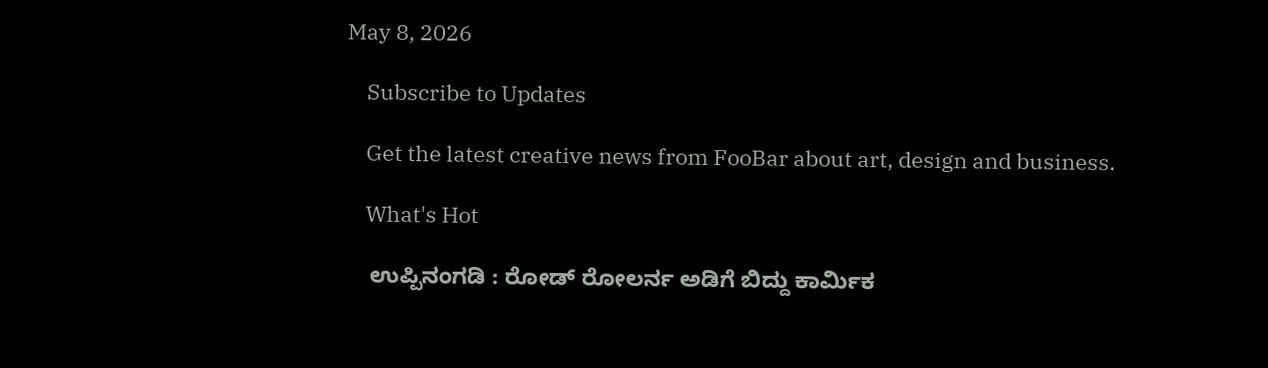May 8, 2026

    Subscribe to Updates

    Get the latest creative news from FooBar about art, design and business.

    What's Hot

    ಉಪ್ಪಿನಂಗಡಿ : ರೋಡ್ ರೋಲರ್ನ ಅಡಿಗೆ ಬಿದ್ದು ಕಾರ್ಮಿಕ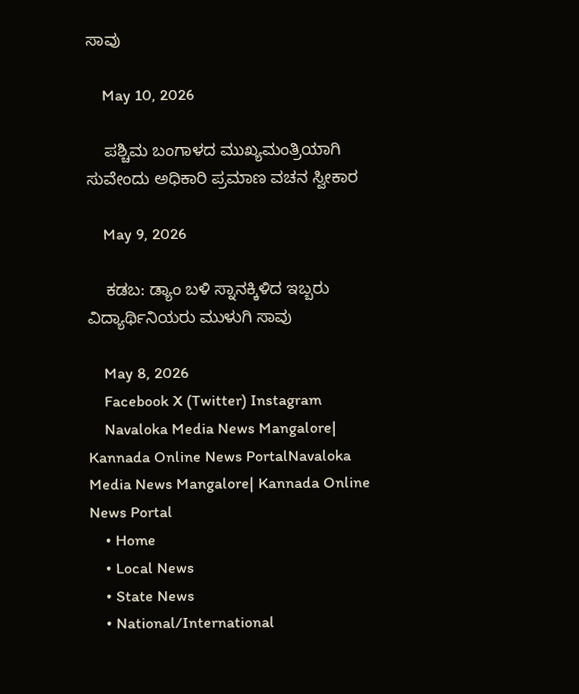ಸಾವು

    May 10, 2026

    ಪಶ್ಚಿಮ ಬಂಗಾಳದ ಮುಖ್ಯಮಂತ್ರಿಯಾಗಿ ಸುವೇಂದು ಅಧಿಕಾರಿ ಪ್ರಮಾಣ ವಚನ ಸ್ವೀಕಾರ

    May 9, 2026

    ಕಡಬ: ಡ್ಯಾಂ ಬಳಿ ಸ್ನಾನಕ್ಕಿಳಿದ ಇಬ್ಬರು ವಿದ್ಯಾರ್ಥಿನಿಯರು ಮುಳುಗಿ ಸಾವು

    May 8, 2026
    Facebook X (Twitter) Instagram
    Navaloka Media News Mangalore| Kannada Online News PortalNavaloka Media News Mangalore| Kannada Online News Portal
    • Home
    • Local News
    • State News
    • National/International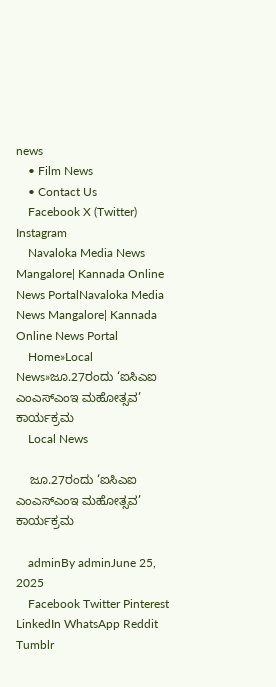news
    • Film News
    • Contact Us
    Facebook X (Twitter) Instagram
    Navaloka Media News Mangalore| Kannada Online News PortalNavaloka Media News Mangalore| Kannada Online News Portal
    Home»Local News»ಜೂ.27ರಂದು ‘ಐಸಿಎಐ ಎಂಎಸ್‌ಎಂಇ ಮಹೋತ್ಸವ’ ಕಾರ್ಯಕ್ರಮ
    Local News

    ಜೂ.27ರಂದು ‘ಐಸಿಎಐ ಎಂಎಸ್‌ಎಂಇ ಮಹೋತ್ಸವ’ ಕಾರ್ಯಕ್ರಮ

    adminBy adminJune 25, 2025
    Facebook Twitter Pinterest LinkedIn WhatsApp Reddit Tumblr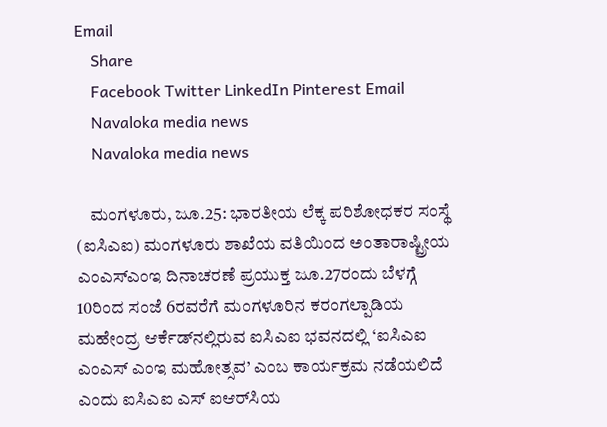Email
    Share
    Facebook Twitter LinkedIn Pinterest Email
    Navaloka media news
    Navaloka media news

    ಮಂಗಳೂರು, ಜೂ.25: ಭಾರತೀಯ ಲೆಕ್ಕ ಪರಿಶೋಧಕರ ಸಂಸ್ಥೆ (ಐಸಿಎಐ) ಮಂಗಳೂರು ಶಾಖೆಯ ವತಿಯಿಂದ ಅಂತಾರಾಷ್ಟ್ರೀಯ ಎಂಎಸ್‌ಎಂಇ ದಿನಾಚರಣೆ ಪ್ರಯುಕ್ತ ಜೂ.27ರಂದು ಬೆಳಗ್ಗೆ 10ರಿಂದ ಸಂಜೆ 6ರವರೆಗೆ ಮಂಗಳೂರಿನ ಕರಂಗಲ್ಪಾಡಿಯ ಮಹೇಂದ್ರ ಆರ್ಕೆಡ್‌ನಲ್ಲಿರುವ ಐಸಿಎಐ ಭವನದಲ್ಲಿ ‘ಐಸಿಎಐ ಎಂಎಸ್ ಎಂಇ ಮಹೋತ್ಸವ’ ಎಂಬ ಕಾರ್ಯಕ್ರಮ ನಡೆಯಲಿದೆ ಎಂದು ಐಸಿಎಐ ಎಸ್‌ ಐಆರ್‌ಸಿಯ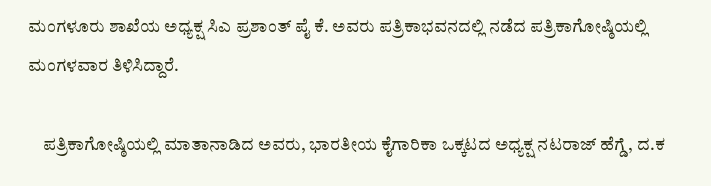ಮಂಗಳೂರು ಶಾಖೆಯ ಅಧ್ಯಕ್ಷ ಸಿಎ ಪ್ರಶಾಂತ್‌ ಪೈ ಕೆ. ಅವರು ಪತ್ರಿಕಾಭವನದಲ್ಲಿ ನಡೆದ ಪತ್ರಿಕಾಗೋಷ್ಠಿಯಲ್ಲಿ ಮಂಗಳವಾರ ತಿಳಿಸಿದ್ದಾರೆ.

    ಪತ್ರಿಕಾಗೋಷ್ಠಿಯಲ್ಲಿ ಮಾತಾನಾಡಿದ ಅವರು, ಭಾರತೀಯ ಕೈಗಾರಿಕಾ ಒಕ್ಕಟದ ಅಧ್ಯಕ್ಷ ನಟರಾಜ್ ಹೆಗ್ಡೆ, ದ.ಕ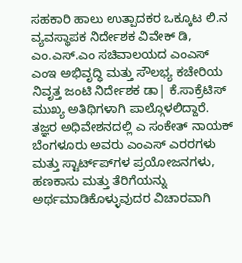ಸಹಕಾರಿ ಹಾಲು ಉತ್ಪಾದಕರ ಒಕ್ಕೂಟ ಲಿ.ನ ವ್ಯವಸ್ಥಾಪಕ ನಿರ್ದೇಶಕ ವಿವೇಕ್ ಡಿ, ಎಂ.ಎಸ್‌.ಎಂ ಸಚಿವಾಲಯದ ಎಂಎಸ್ ಎಂಇ ಅಭಿವೃದ್ಧಿ ಮತ್ತು ಸೌಲಭ್ಯ ಕಚೇರಿಯ ನಿವೃತ್ತ ಜಂಟಿ ನಿರ್ದೇಶಕ ಡಾ| ಕೆ.ಸಾಕ್ರೆಟಿಸ್‌ ಮುಖ್ಯ ಅತಿಥಿಗಳಾಗಿ ಪಾಲ್ಗೊಳಲಿದ್ದಾರೆ. ತಜ್ಞರ ಅಧಿವೇಶನದಲ್ಲಿ ಎ ಸಂಕೇತ್ ನಾಯಕ್‌ ಬೆಂಗಳೂರು ಅವರು ಎಂಎಸ್ ಎರರಗಳು ಮತ್ತು ಸ್ಟಾರ್ಟ್‌ಪ್‌ಗಳ ಪ್ರಯೋಜನಗಳು, ಹಣಕಾಸು ಮತ್ತು ತೆರಿಗೆಯನ್ನು ಅರ್ಥಮಾಡಿಕೊಳ್ಳುವುದರ ವಿಚಾರವಾಗಿ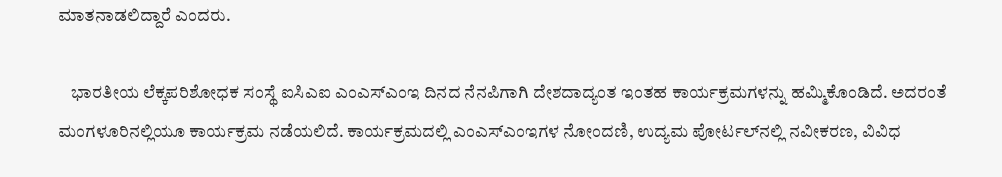ಮಾತನಾಡಲಿದ್ದಾರೆ ಎಂದರು.

    ಭಾರತೀಯ ಲೆಕ್ಕಪರಿಶೋಧಕ ಸಂಸ್ಥೆ ಐಸಿಎಐ ಎಂಎಸ್‌ಎಂಇ ದಿನದ ನೆನಪಿಗಾಗಿ ದೇಶದಾದ್ಯಂತ ಇಂತಹ ಕಾರ್ಯಕ್ರಮಗಳನ್ನು ಹಮ್ಮಿಕೊಂಡಿದೆ. ಅದರಂತೆ ಮಂಗಳೂರಿನಲ್ಲಿಯೂ ಕಾರ್ಯಕ್ರಮ ನಡೆಯಲಿದೆ. ಕಾರ್ಯಕ್ರಮದಲ್ಲಿ ಎಂಎಸ್‌ಎಂಇಗಳ ನೋಂದಣಿ, ಉದ್ಯಮ ಪೋರ್ಟಲ್‌ನಲ್ಲಿ ನವೀಕರಣ, ವಿವಿಧ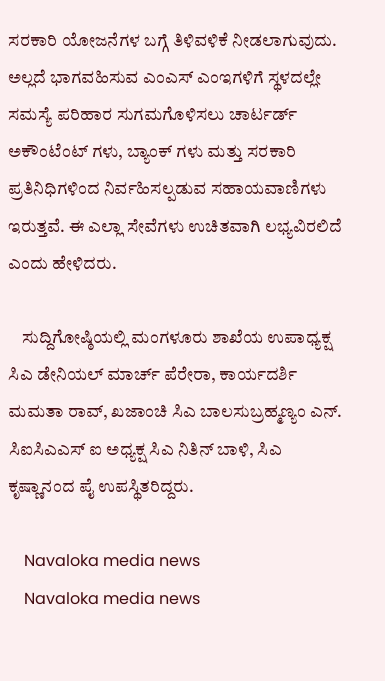ಸರಕಾರಿ ಯೋಜನೆಗಳ ಬಗ್ಗೆ ತಿಳಿವಳಿಕೆ ನೀಡಲಾಗುವುದು. ಅಲ್ಲದೆ ಭಾಗವಹಿಸುವ ಎಂಎಸ್ ಎಂಇಗಳಿಗೆ ಸ್ಥಳದಲ್ಲೇ ಸಮಸ್ಯೆ ಪರಿಹಾರ ಸುಗಮಗೊಳಿಸಲು ಚಾರ್ಟರ್ಡ್ ಅಕೌಂಟೆಂಟ್ ಗಳು, ಬ್ಯಾಂಕ್‌ ಗಳು ಮತ್ತು ಸರಕಾರಿ ಪ್ರತಿನಿಧಿಗಳಿಂದ ನಿರ್ವಹಿಸಲ್ಪಡುವ ಸಹಾಯವಾಣಿಗಳು ಇರುತ್ತವೆ. ಈ ಎಲ್ಲಾ ಸೇವೆಗಳು ಉಚಿತವಾಗಿ ಲಭ್ಯವಿರಲಿದೆ ಎಂದು ಹೇಳಿದರು.

    ಸುದ್ದಿಗೋಷ್ಠಿಯಲ್ಲಿ ಮಂಗಳೂರು ಶಾಖೆಯ ಉಪಾಧ್ಯಕ್ಷ ಸಿಎ ಡೇನಿಯಲ್ ಮಾರ್ಚ್ ಪೆರೇರಾ, ಕಾರ್ಯದರ್ಶಿ ಮಮತಾ ರಾವ್, ಖಜಾಂಚಿ ಸಿಎ ಬಾಲಸುಬ್ರಹ್ಮಣ್ಯಂ ಎನ್. ಸಿಐಸಿಎಎಸ್‌ ಐ ಅಧ್ಯಕ್ಷ ಸಿಎ ನಿತಿನ್ ಬಾಳಿ, ಸಿಎ ಕೃಷ್ಣಾನಂದ ಪೈ ಉಪಸ್ಥಿತರಿದ್ದರು.

    Navaloka media news
    Navaloka media news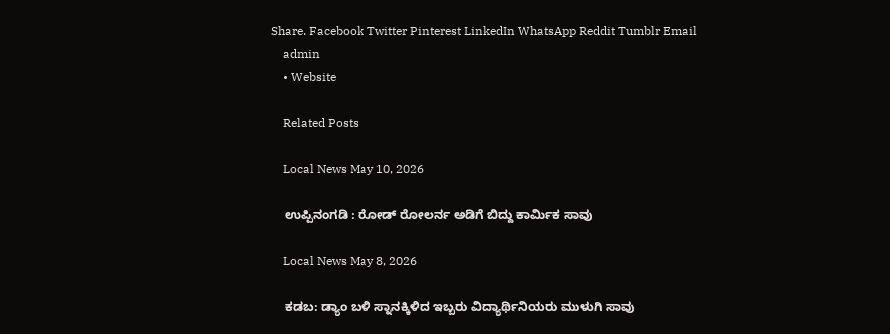Share. Facebook Twitter Pinterest LinkedIn WhatsApp Reddit Tumblr Email
    admin
    • Website

    Related Posts

    Local News May 10, 2026

    ಉಪ್ಪಿನಂಗಡಿ : ರೋಡ್ ರೋಲರ್ನ ಅಡಿಗೆ ಬಿದ್ದು ಕಾರ್ಮಿಕ ಸಾವು

    Local News May 8, 2026

    ಕಡಬ: ಡ್ಯಾಂ ಬಳಿ ಸ್ನಾನಕ್ಕಿಳಿದ ಇಬ್ಬರು ವಿದ್ಯಾರ್ಥಿನಿಯರು ಮುಳುಗಿ ಸಾವು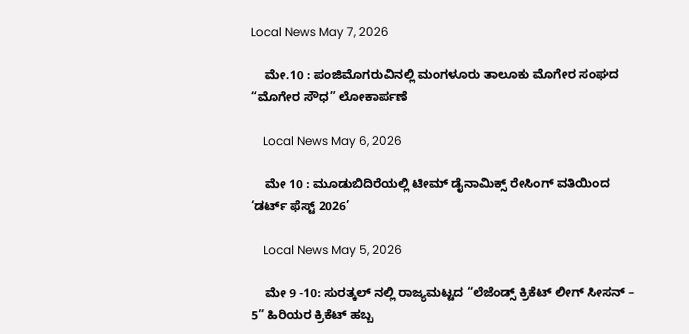Local News May 7, 2026

    ಮೇ.10 : ಪಂಜಿಮೊಗರುವಿನಲ್ಲಿ ಮಂಗಳೂರು ತಾಲೂಕು ಮೊಗೇರ ಸಂಘದ “ಮೊಗೇರ ಸೌಧ” ಲೋಕಾರ್ಪಣೆ

    Local News May 6, 2026

    ಮೇ 10 : ಮೂಡುಬಿದಿರೆಯಲ್ಲಿ ಟೀಮ್ ಡೈನಾಮಿಕ್ಸ್ ರೇಸಿಂಗ್ ವತಿಯಿಂದ ‘ಡರ್ಟ್ ಫೆಸ್ಟ್ 2026’

    Local News May 5, 2026

    ಮೇ 9 -10: ಸುರತ್ಕಲ್ ನಲ್ಲಿ ರಾಜ್ಯಮಟ್ಟದ “ಲೆಜೆಂಡ್ಸ್ ಕ್ರಿಕೆಟ್ ಲೀಗ್ ಸೀಸನ್ – 5” ಹಿರಿಯರ ಕ್ರಿಕೆಟ್ ಹಬ್ಬ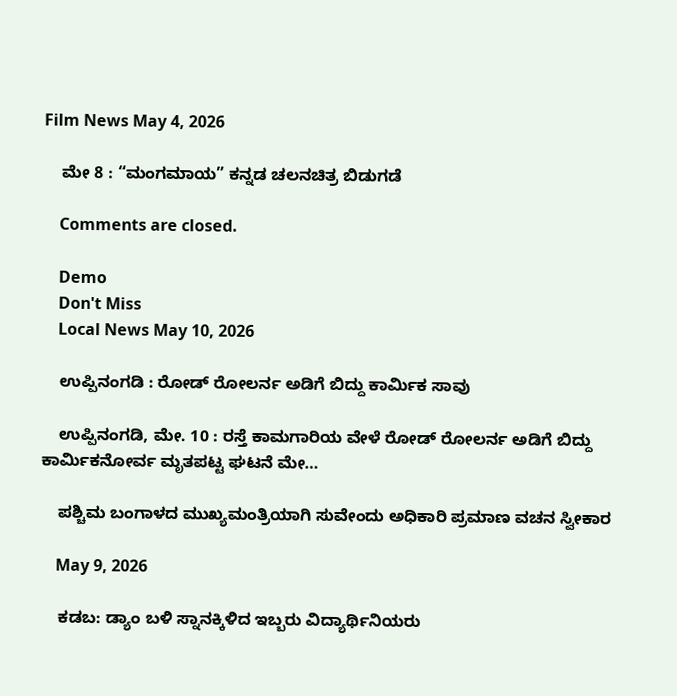Film News May 4, 2026

    ಮೇ 8 : “ಮಂಗಮಾಯ” ಕನ್ನಡ ಚಲನಚಿತ್ರ ಬಿಡುಗಡೆ

    Comments are closed.

    Demo
    Don't Miss
    Local News May 10, 2026

    ಉಪ್ಪಿನಂಗಡಿ : ರೋಡ್ ರೋಲರ್ನ ಅಡಿಗೆ ಬಿದ್ದು ಕಾರ್ಮಿಕ ಸಾವು

    ಉಪ್ಪಿನಂಗಡಿ, ಮೇ. 10 : ರಸ್ತೆ ಕಾಮಗಾರಿಯ ವೇಳೆ ರೋಡ್ ರೋಲರ್ನ ಅಡಿಗೆ ಬಿದ್ದು ಕಾರ್ಮಿಕನೋರ್ವ ಮೃತಪಟ್ಟ ಘಟನೆ ಮೇ…

    ಪಶ್ಚಿಮ ಬಂಗಾಳದ ಮುಖ್ಯಮಂತ್ರಿಯಾಗಿ ಸುವೇಂದು ಅಧಿಕಾರಿ ಪ್ರಮಾಣ ವಚನ ಸ್ವೀಕಾರ

    May 9, 2026

    ಕಡಬ: ಡ್ಯಾಂ ಬಳಿ ಸ್ನಾನಕ್ಕಿಳಿದ ಇಬ್ಬರು ವಿದ್ಯಾರ್ಥಿನಿಯರು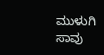ಮುಳುಗಿ ಸಾವು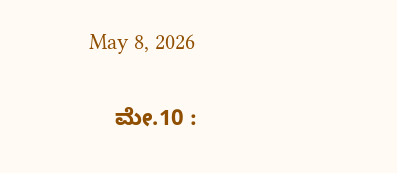May 8, 2026

    ಮೇ.10 :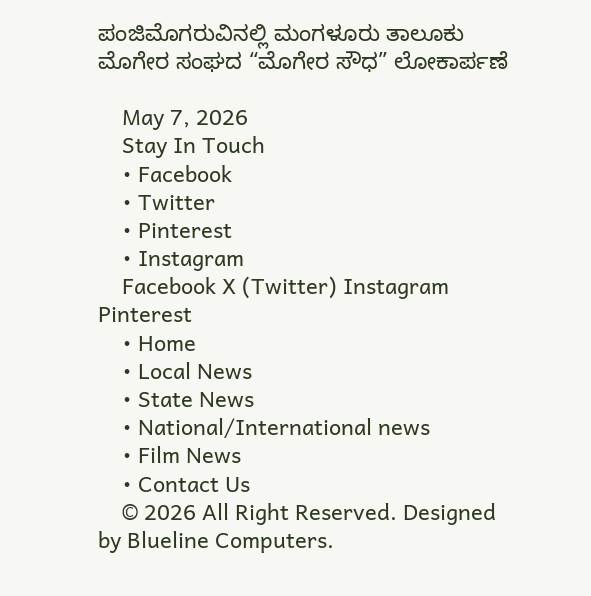ಪಂಜಿಮೊಗರುವಿನಲ್ಲಿ ಮಂಗಳೂರು ತಾಲೂಕು ಮೊಗೇರ ಸಂಘದ “ಮೊಗೇರ ಸೌಧ” ಲೋಕಾರ್ಪಣೆ

    May 7, 2026
    Stay In Touch
    • Facebook
    • Twitter
    • Pinterest
    • Instagram
    Facebook X (Twitter) Instagram Pinterest
    • Home
    • Local News
    • State News
    • National/International news
    • Film News
    • Contact Us
    © 2026 All Right Reserved. Designed by Blueline Computers.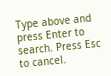Type above and press Enter to search. Press Esc to cancel.